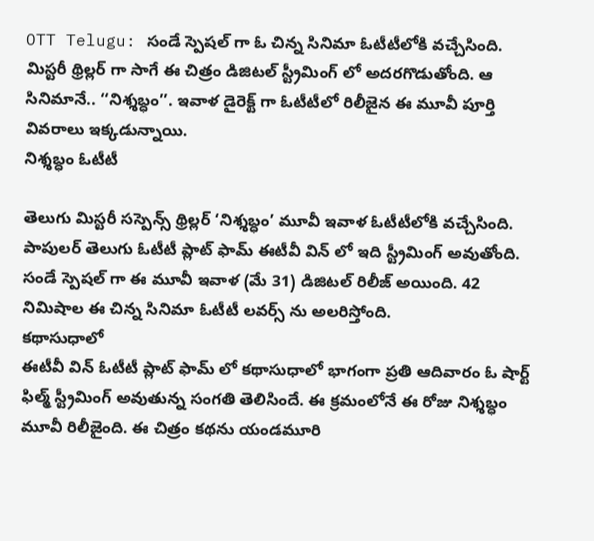OTT Telugu: సండే స్పెషల్ గా ఓ చిన్న సినిమా ఓటీటీలోకి వచ్చేసింది. మిస్టరీ థ్రిల్లర్ గా సాగే ఈ చిత్రం డిజిటల్ స్ట్రీమింగ్ లో అదరగొడుతోంది. ఆ సినిమానే.. ‘‘నిశ్శబ్ధం’’. ఇవాళ డైరెక్ట్ గా ఓటీటీలో రిలీజైన ఈ మూవీ పూర్తి వివరాలు ఇక్కడున్నాయి.
నిశ్శబ్ధం ఓటీటీ

తెలుగు మిస్టరీ సస్పెన్స్ థ్రిల్లర్ ‘నిశ్శబ్ధం’ మూవీ ఇవాళ ఓటీటీలోకి వచ్చేసింది. పాపులర్ తెలుగు ఓటీటీ ప్లాట్ ఫామ్ ఈటీవీ విన్ లో ఇది స్ట్రీమింగ్ అవుతోంది. సండే స్పెషల్ గా ఈ మూవీ ఇవాళ (మే 31) డిజిటల్ రిలీజ్ అయింది. 42 నిమిషాల ఈ చిన్న సినిమా ఓటీటీ లవర్స్ ను అలరిస్తోంది.
కథాసుధాలో
ఈటీవీ విన్ ఓటీటీ ప్లాట్ ఫామ్ లో కథాసుధాలో భాగంగా ప్రతి ఆదివారం ఓ షార్ట్ ఫిల్మ్ స్ట్రీమింగ్ అవుతున్న సంగతి తెలిసిందే. ఈ క్రమంలోనే ఈ రోజు నిశ్శబ్ధం మూవీ రిలీజైంది. ఈ చిత్రం కథను యండమూరి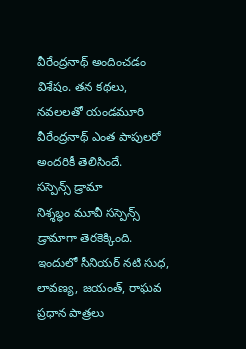వీరేంద్రనాథ్ అందించడం విశేషం. తన కథలు, నవలలతో యండమూరి వీరేంద్రనాథ్ ఎంత పాపులరో అందరికీ తెలిసిందే.
సస్పెన్స్ డ్రామా
నిశ్శబ్ధం మూవీ సస్పెన్స్ డ్రామాగా తెరకెక్కింది. ఇందులో సీనియర్ నటి సుధ, లావణ్య, జయంత్, రాఘవ ప్రధాన పాత్రలు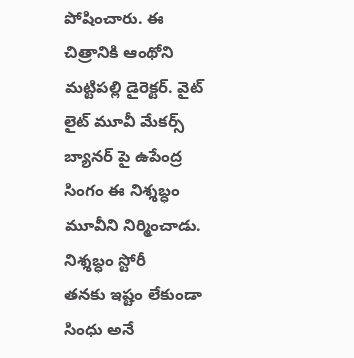పోషించారు. ఈ చిత్రానికి ఆంథోని మట్టిపల్లి డైరెక్టర్. వైట్ లైట్ మూవీ మేకర్స్ బ్యానర్ పై ఉపేంద్ర సింగం ఈ నిశ్శబ్ధం మూవీని నిర్మించాడు.
నిశ్శబ్ధం స్టోరీ
తనకు ఇష్టం లేకుండా సింధు అనే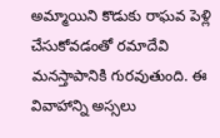అమ్మాయిని కొడుకు రాఘవ పెళ్లి చేసుకోవడంతో రమాదేవి మనస్తాపానికి గురవుతుంది. ఈ వివాహాన్ని అస్సలు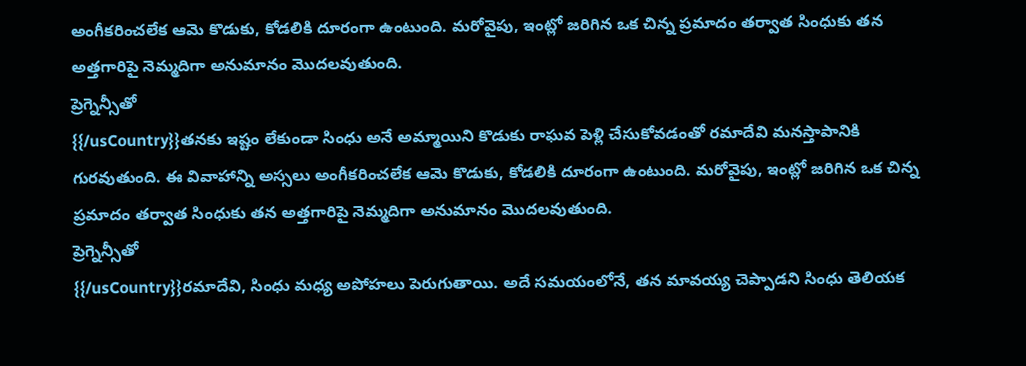అంగీకరించలేక ఆమె కొడుకు, కోడలికి దూరంగా ఉంటుంది. మరోవైపు, ఇంట్లో జరిగిన ఒక చిన్న ప్రమాదం తర్వాత సింధుకు తన అత్తగారిపై నెమ్మదిగా అనుమానం మొదలవుతుంది.
ప్రెగ్నెన్సీతో
{{/usCountry}}తనకు ఇష్టం లేకుండా సింధు అనే అమ్మాయిని కొడుకు రాఘవ పెళ్లి చేసుకోవడంతో రమాదేవి మనస్తాపానికి గురవుతుంది. ఈ వివాహాన్ని అస్సలు అంగీకరించలేక ఆమె కొడుకు, కోడలికి దూరంగా ఉంటుంది. మరోవైపు, ఇంట్లో జరిగిన ఒక చిన్న ప్రమాదం తర్వాత సింధుకు తన అత్తగారిపై నెమ్మదిగా అనుమానం మొదలవుతుంది.
ప్రెగ్నెన్సీతో
{{/usCountry}}రమాదేవి, సింధు మధ్య అపోహలు పెరుగుతాయి. అదే సమయంలోనే, తన మావయ్య చెప్పాడని సింధు తెలియక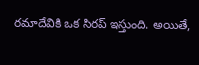రమాదేవికి ఒక సిరప్ ఇస్తుంది. అయితే,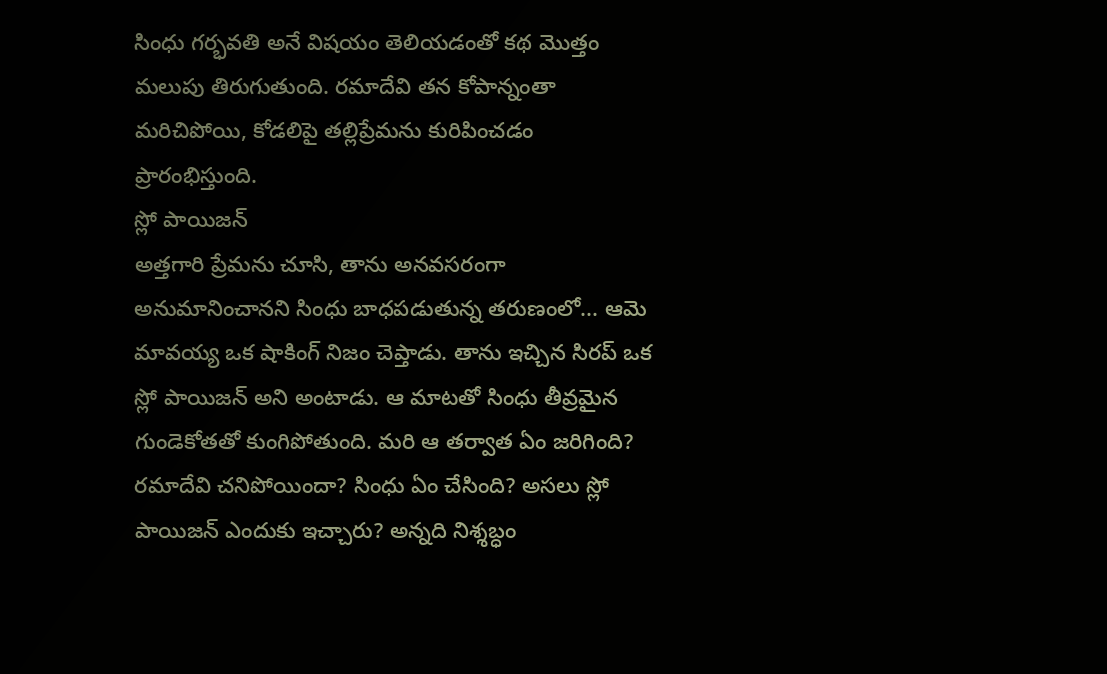సింధు గర్భవతి అనే విషయం తెలియడంతో కథ మొత్తం మలుపు తిరుగుతుంది. రమాదేవి తన కోపాన్నంతా మరిచిపోయి, కోడలిపై తల్లిప్రేమను కురిపించడం ప్రారంభిస్తుంది.
స్లో పాయిజన్
అత్తగారి ప్రేమను చూసి, తాను అనవసరంగా అనుమానించానని సింధు బాధపడుతున్న తరుణంలో... ఆమె మావయ్య ఒక షాకింగ్ నిజం చెప్తాడు. తాను ఇచ్చిన సిరప్ ఒక స్లో పాయిజన్ అని అంటాడు. ఆ మాటతో సింధు తీవ్రమైన గుండెకోతతో కుంగిపోతుంది. మరి ఆ తర్వాత ఏం జరిగింది? రమాదేవి చనిపోయిందా? సింధు ఏం చేసింది? అసలు స్లో పాయిజన్ ఎందుకు ఇచ్చారు? అన్నది నిశ్శబ్ధం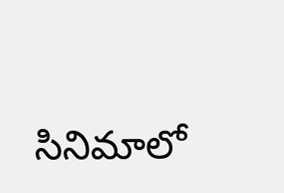సినిమాలో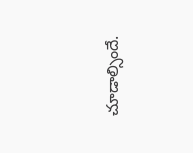చూడాల్సిందే.